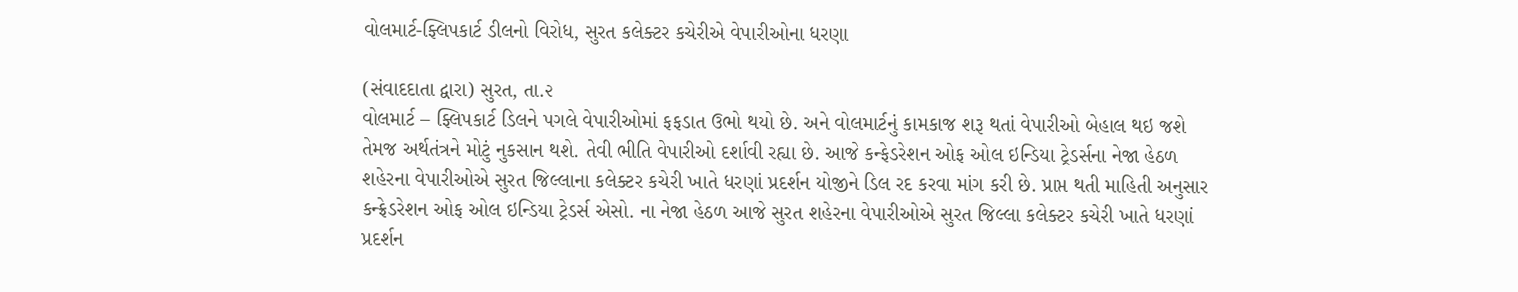વોલમાર્ટ-ફ્લિપકાર્ટ ડીલનો વિરોધ, સુરત કલેક્ટર કચેરીએ વેપારીઓના ધરણા

(સંવાદદાતા દ્વારા) સુરત, તા.૨
વોલમાર્ટ – ફ્લિપકાર્ટ ડિલને પગલે વેપારીઓમાં ફફડાત ઉભો થયો છે. અને વોલમાર્ટનું કામકાજ શરૂ થતાં વેપારીઓ બેહાલ થઇ જશે તેમજ અર્થતંત્રને મોટું નુકસાન થશે. તેવી ભીતિ વેપારીઓ દર્શાવી રહ્યા છે. આજે કન્ફેડરેશન ઓફ ઓલ ઇન્ડિયા ટ્રેડર્સના નેજા હેઠળ શહેરના વેપારીઓએ સુરત જિલ્લાના કલેક્ટર કચેરી ખાતે ધરણાં પ્રદર્શન યોજીને ડિલ રદ કરવા માંગ કરી છે. પ્રાપ્ત થતી માહિતી અનુસાર કન્ફ્રેડરેશન ઓફ ઓલ ઇન્ડિયા ટ્રેડર્સ એસો. ના નેજા હેઠળ આજે સુરત શહેરના વેપારીઓએ સુરત જિલ્લા કલેક્ટર કચેરી ખાતે ધરણાં પ્રદર્શન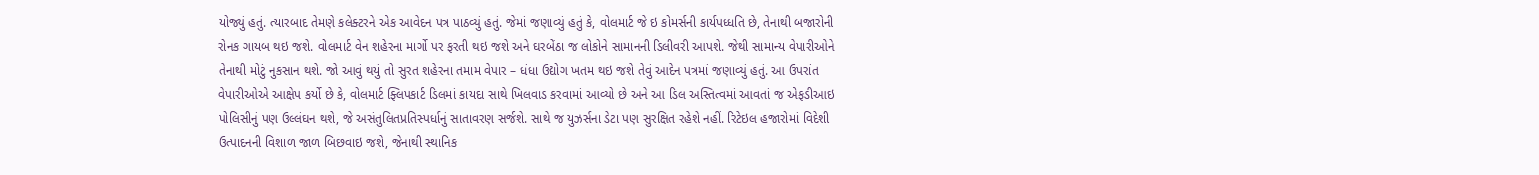યોજ્યું હતું. ત્યારબાદ તેમણે કલેક્ટરને એક આવેદન પત્ર પાઠવ્યું હતું. જેમાં જણાવ્યું હતું કે, વોલમાર્ટ જે ઇ કોમર્સની કાર્યપધ્ધતિ છે, તેનાથી બજારોની રોનક ગાયબ થઇ જશે. વોલમાર્ટ વેન શહેરના માર્ગો પર ફરતી થઇ જશે અને ઘરબેંઠા જ લોકોને સામાનની ડિલીવરી આપશે. જેથી સામાન્ય વેપારીઓને તેનાથી મોટું નુકસાન થશે. જો આવું થયું તો સુરત શહેરના તમામ વેપાર – ધંધા ઉદ્યોગ ખતમ થઇ જશે તેવું આદેન પત્રમાં જણાવ્યું હતું. આ ઉપરાંત વેપારીઓએ આક્ષેપ કર્યો છે કે, વોલમાર્ટ ફ્લિપકાર્ટ ડિલમાં કાયદા સાથે ખિલવાડ કરવામાં આવ્યો છે અને આ ડિલ અસ્તિત્વમાં આવતાં જ એફડીઆઇ પોલિસીનું પણ ઉલ્લંઘન થશે, જે અસંતુલિતપ્રતિસ્પર્ધાનું સાતાવરણ સર્જશે. સાથે જ યુઝર્સના ડેટા પણ સુરક્ષિત રહેશે નહીં. રિટેઇલ હજારોમાં વિદેશી ઉત્પાદનની વિશાળ જાળ બિછવાઇ જશે, જેનાથી સ્થાનિક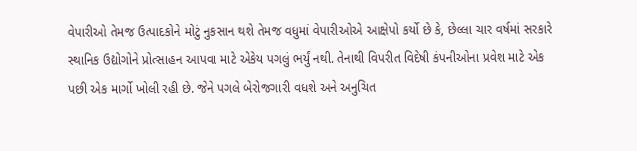વેપારીઓ તેમજ ઉત્પાદકોને મોટું નુકસાન થશે તેમજ વધુમાં વેપારીઓએ આક્ષેપો કર્યો છે કે, છેલ્લા ચાર વર્ષમાં સરકારે સ્થાનિક ઉદ્યોગોને પ્રોત્સાહન આપવા માટે એકેય પગલું ભર્યું નથી. તેનાથી વિપરીત વિદેષી કંપનીઓના પ્રવેશ માટે એક પછી એક માર્ગો ખોલી રહી છે. જેને પગલે બેરોજગારી વધશે અને અનુચિત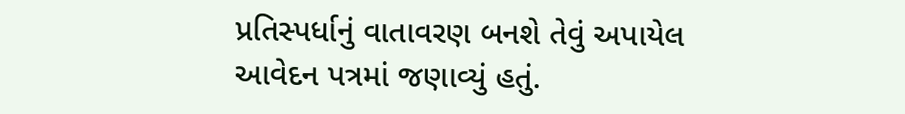પ્રતિસ્પર્ધાનું વાતાવરણ બનશે તેવું અપાયેલ આવેદન પત્રમાં જણાવ્યું હતું.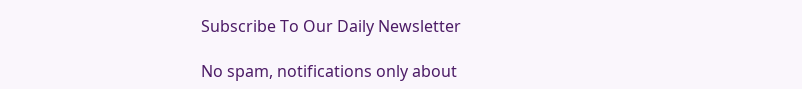Subscribe To Our Daily Newsletter

No spam, notifications only about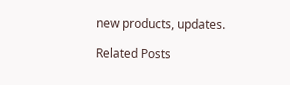new products, updates.

Related Posts